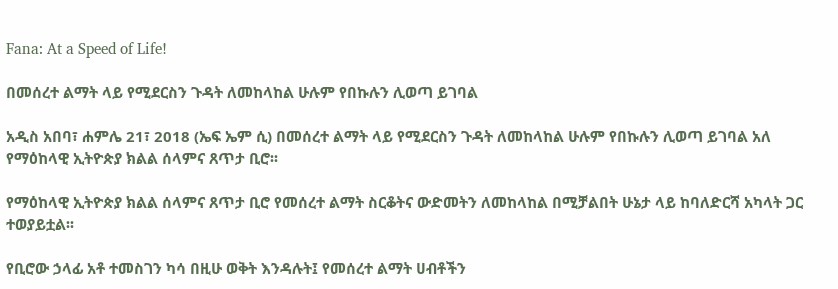Fana: At a Speed of Life!

በመሰረተ ልማት ላይ የሚደርስን ጉዳት ለመከላከል ሁሉም የበኩሉን ሊወጣ ይገባል

አዲስ አበባ፣ ሐምሌ 21፣ 2018 (ኤፍ ኤም ሲ) በመሰረተ ልማት ላይ የሚደርስን ጉዳት ለመከላከል ሁሉም የበኩሉን ሊወጣ ይገባል አለ የማዕከላዊ ኢትዮጵያ ክልል ሰላምና ጸጥታ ቢሮ፡፡

የማዕከላዊ ኢትዮጵያ ክልል ሰላምና ጸጥታ ቢሮ የመሰረተ ልማት ስርቆትና ውድመትን ለመከላከል በሚቻልበት ሁኔታ ላይ ከባለድርሻ አካላት ጋር ተወያይቷል፡፡

የቢሮው ኃላፊ አቶ ተመስገን ካሳ በዚሁ ወቅት እንዳሉት፤ የመሰረተ ልማት ሀብቶችን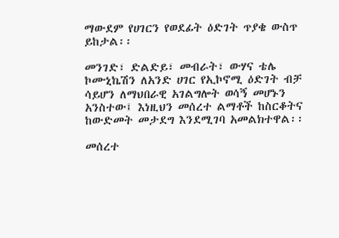ማውደም የሀገርን የወደፊት ዕድገት ጥያቄ ውስጥ ይከታል፡፡

መንገድ፣ ድልድይ፣ መብራት፣ ውሃና ቴሌ ኮሙኒኬሽን ለአንድ ሀገር የኢኮኖሚ ዕድገት ብቻ ሳይሆን ለማህበራዊ አገልግሎት ወሳኝ መሆኑን አንስተው፤ እነዚህን መሰረተ ልማቶች ከስርቆትና ከውድመት መታደግ እንደሚገባ አመልክተዋል፡፡

መሰረተ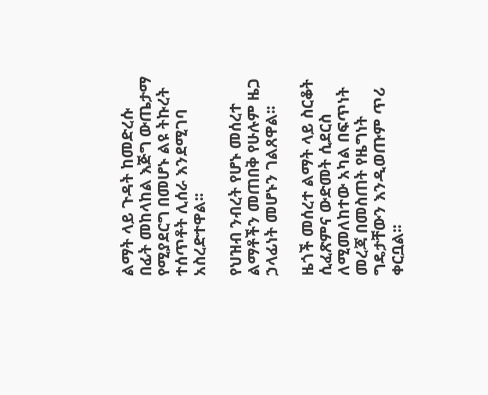ልማት ላይ ጉዳት ከመድረሱ በፊት መከላከል እጅግ ውጤታማ የሚያደርግ በመሆኑ ልዩ ትኩረት ተሰጥቶት ሊሰራ እንደሚገባ አስረድተዋል፡፡

የህዝብ ንብረት የሆኑ መሰረተ ልማቶችን መጠበቅ የሁሉም ዜጋ ኃላፊነት መሆኑን ገልጸዋል፡፡

ዜጎች መሰረተ ልማት ላይ ስርቆት ሲፈጽምና ውድመት ሲደርስ ለሚመለከተው አካል በፍጥነት መረጃ በመስጠት የዜግነት ግዴታቸውን እንዲወጡም ጥሪ ቀርቧል፡፡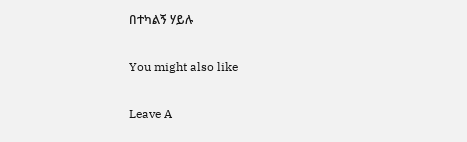በተካልኝ ሃይሉ

You might also like

Leave A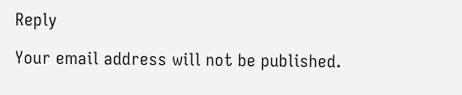Reply

Your email address will not be published.